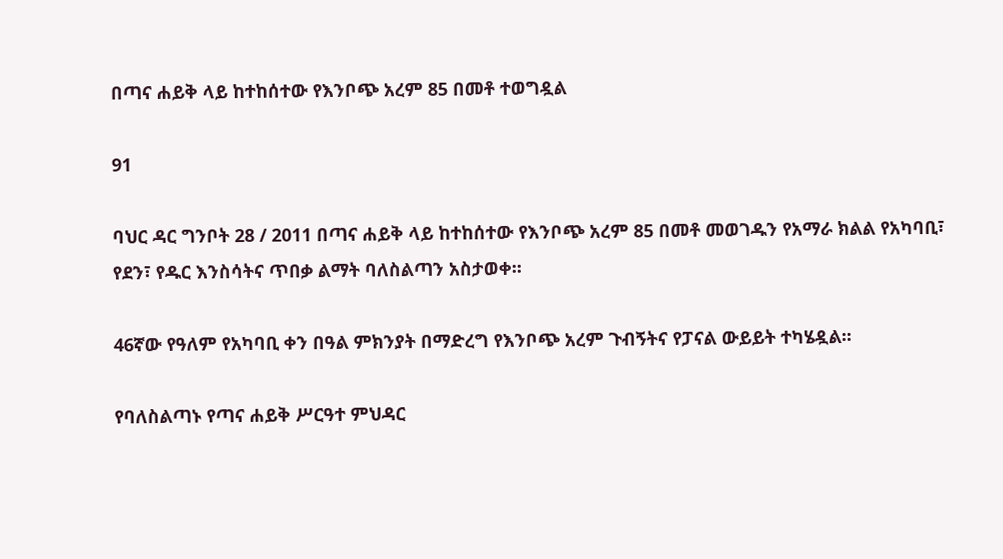በጣና ሐይቅ ላይ ከተከሰተው የእንቦጭ አረም 85 በመቶ ተወግዷል

91

ባህር ዳር ግንቦት 28 / 2011 በጣና ሐይቅ ላይ ከተከሰተው የእንቦጭ አረም 85 በመቶ መወገዱን የአማራ ክልል የአካባቢ፣ የደን፣ የዱር እንስሳትና ጥበቃ ልማት ባለስልጣን አስታወቀ፡፡

46ኛው የዓለም የአካባቢ ቀን በዓል ምክንያት በማድረግ የእንቦጭ አረም ጉብኝትና የፓናል ውይይት ተካሄዷል፡፡

የባለስልጣኑ የጣና ሐይቅ ሥርዓተ ምህዳር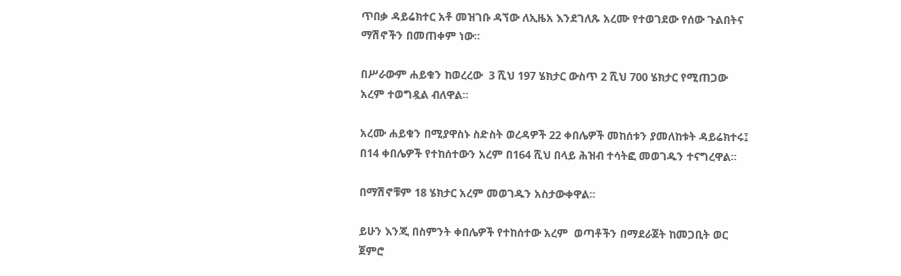ጥበቃ ዳይሬክተር አቶ መዝገቡ ዳኘው ለኢዜአ እንደገለጹ አረሙ የተወገደው የሰው ጉልበትና ማሽኖችን በመጠቀም ነው፡፡

በሥራውም ሐይቁን ከወረረው  3 ሺህ 197 ሄክታር ውስጥ 2 ሺህ 700 ሄክታር የሚጠጋው አረም ተወግዷል ብለዋል፡፡

አረሙ ሐይቁን በሚያዋስኑ ስድስት ወረዳዎች 22 ቀበሌዎች መከሰቱን ያመለከቱት ዳይሬክተሩ፤ በ14 ቀበሌዎች የተከሰተውን አረም በ164 ሺህ በላይ ሕዝብ ተሳትፎ መወገዱን ተናግረዋል፡፡

በማሽኖቹም 18 ሄክታር አረም መወገዱን አስታውቀዋል፡፡

ይሁን እንጂ በስምንት ቀበሌዎች የተከሰተው አረም  ወጣቶችን በማደራጀት ከመጋቢት ወር ጀምሮ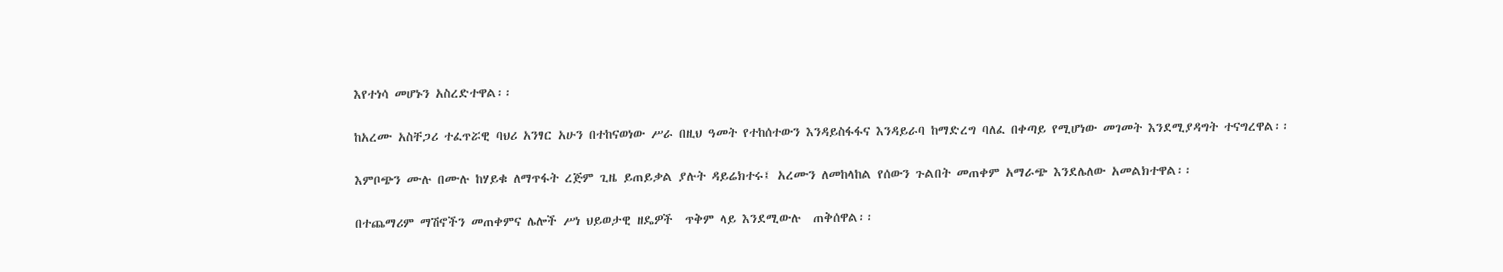እየተነሳ መሆኑን አስረድተዋል፡፡

ከአረሙ አስቸጋሪ ተፈጥሯዊ ባህሪ አንፃር አሁን በተከናወነው ሥራ በዚህ ዓመት የተከሰተውን እንዳይስፋፋና እንዳይራባ ከማድረግ ባለፈ በቀጣይ የሚሆነው መገመት እንደሚያዳግት ተናግረዋል፡፡

እምቦጭን ሙሉ በሙሉ ከሃይቁ ለማጥፋት ረጅም ጊዜ ይጠይቃል ያሉት ዳይሬክተሩ፤ አረሙን ለመከላከል የሰውን ጉልበት መጠቀም አማራጭ እንደሌለው አመልክተዋል፡፡

በተጨማሪም ማሽኖችን መጠቀምና ሌሎች ሥነ ህይወታዊ ዘዴዎች  ጥቅም ላይ እንደሚውሉ  ጠቅሰዋል፡፡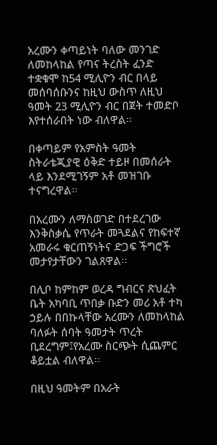አረሙን ቀጣይነት ባለው መንገድ ለመከላከል የጣና ትረስት ፈንድ ተቋቁሞ ከ54 ሚሊዮን ብር በላይ መሰባሰቡንና ከዚህ ውስጥ ለዚህ ዓመት 23 ሚሊዮን ብር በጀት ተመድቦ እየተሰራበት ነው ብለዋል፡፡

በቀጣይም የአምስት ዓመት ስትራቴጂያዊ ዕቅድ ተይዞ በመሰራት ላይ እንደሚገኝም አቶ መዝገቡ ተናግረዋል፡፡

በአረሙን ለማስወገድ በተደረገው እንቅስቃሴ የጥራት መጓደልና የከፍተኛ አመራሩ ቁርጠኝነትና ድጋፍ ችግሮች መታየታቸውን ገልጸዋል፡፡

በሊቦ ከምከም ወረዳ ግብርና ጽህፈት ቤት አካባቢ ጥበቃ ቡድን መሪ አቶ ተካ ኃይሉ በበኩላቸው አረሙን ለመከላከል ባለፉት ሰባት ዓመታት ጥረት ቢደረግም፤የአረሙ ስርጭት ሲጨምር ቆይቷል ብለዋል፡፡

በዚህ ዓመትም በአራት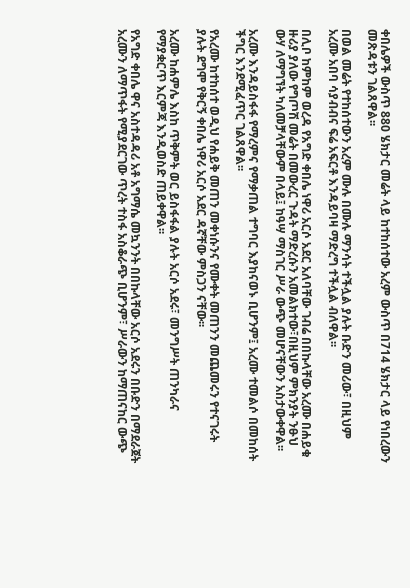ቀበሌዎች ውስጥ 880 ሄክታር መሬት ላይ ከተከሰተው አረም ውስጥ በ714 ሄክታር ላይ የነበረውን መጽዳቱን ገልጸዋል፡፡

በወል መሬት የተከሰተውን አረም ሙሉ በሙሉ ማንሳት ተችሏል ያሉት ቡድን መሪው፣ በዚህም አረሙ አበባ ሳያብብና ፍሬ አፍርቶ እንዳይባዛ ማድረግ ተችሏል ብለዋል፡፡

በሊቦ ከምከም ወረዳ የአግድ ቀበሌ ነዋሪ አርሶ አደር አለባቸው ገብሬ በበኩላቸው አረሙ በሐይቁ ዙሪያ ያለው የግጦሽ መሬት በመውረር ጉዳት ማድረሱን አመልክተው፣በዚህም ምክንያት ንፁህ ውሃ ለማግኘት ካለመቻላቸውም በላይ፤ ከዓሣ ማስገር ሥራ ውጭ መሆናቸውን አስታውቀዋል፡፡

አረሙ እንዳይስፋፋ የማረምና የማቃጠል ተግባር እያከናወኑ ቢሆንም፤ አረሙ ተመልሶ በመከሰት ችግር እንደሚፈጥር ገልጸዋል፡፡

የአረሙ ከተከሰተ ወዲህ የሐይቅ መጠን መቀነሱንና የሙቀት መጠንን መጨመሩን የተናገሩት ያሉት ደግሞ የቅርኝ ቀበሌ ነዋሪ አርሶ አደር ዳኛቸው ምስጋን ናቸው፡፡

አረሙ ከሐምሌ እስከ ጥቅምት ወር ይስፋፋል ያሉት አርሶ አደሩ፣ መንግሥት ጠንካራና የማያቋርጥ እርምጃ እንዲወስድ ጠይቀዋል፡፡

የአግድ ቀበሌ ዋና አስተዳዳሪ አቶ አግማሴ መኳንንት በበኩላቸው አርሶ አደሩን በቡድን በማደራጀት አረሙን ለማጥፋት የሚያደርገው ጥረት ተስፋ አስቆራጭ ቢሆንም፣ ሥራውን ከማጠናከር ውጭ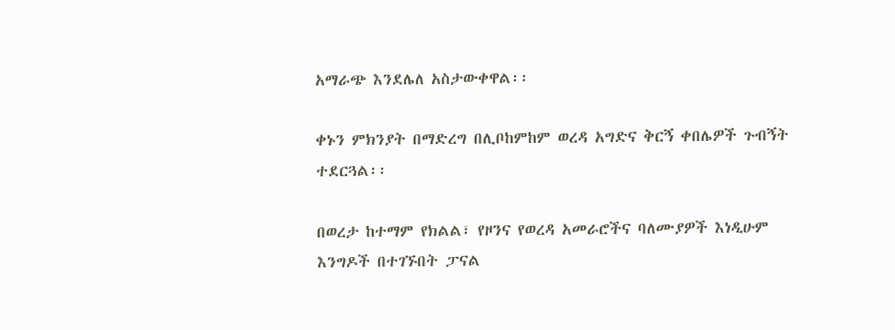አማራጭ እንደሌለ አስታውቀዋል፡፡

ቀኑን ምክንያት በማድረግ በሊቦከምከም ወረዳ አግድና ቅርኝ ቀበሌዎች ጉብኝት ተደርጓል፡፡

በወረታ ከተማም የክልል፣ የዞንና የወረዳ አመራሮችና ባለሙያዎች እነዲሁም እንግዶች በተገኙበት ፓናል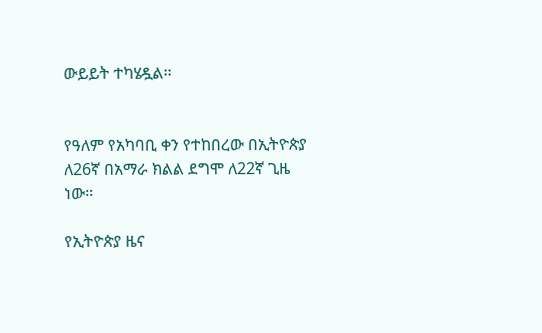ውይይት ተካሄዷል፡፡


የዓለም የአካባቢ ቀን የተከበረው በኢትዮጵያ ለ26ኛ በአማራ ክልል ደግሞ ለ22ኛ ጊዜ ነው።

የኢትዮጵያ ዜና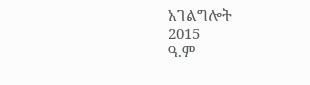አገልግሎት
2015
ዓ.ም